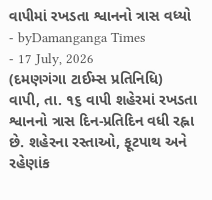વાપીમાં રખડતા શ્વાનનો ત્રાસ વધ્યો
- byDamanganga Times
- 17 July, 2026
(દમણગંગા ટાઈમ્સ પ્રતિનિધિ)
વાપી, તા. ૧૬ વાપી શહેરમાં રખડતા શ્વાનનો ત્રાસ દિન-પ્રતિદિન વધી રહ્ના છે. શહેરના રસ્તાઓ, ફૂટપાથ અને રહેણાંક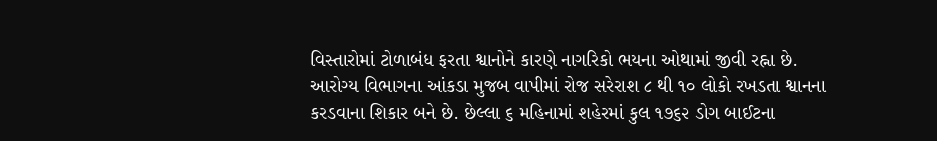વિસ્તારોમાં ટોળાબંધ ફરતા શ્વાનોને કારણે નાગરિકો ભયના ઓથામાં જીવી રહ્ના છે. આરોગ્ય વિભાગના આંકડા મુજબ વાપીમાં રોજ સરેરાશ ૮ થી ૧૦ લોકો રખડતા શ્વાનના કરડવાના શિકાર બને છે. છેલ્લા ૬ મહિનામાં શહેરમાં કુલ ૧૭૬૨ ડોગ બાઈટના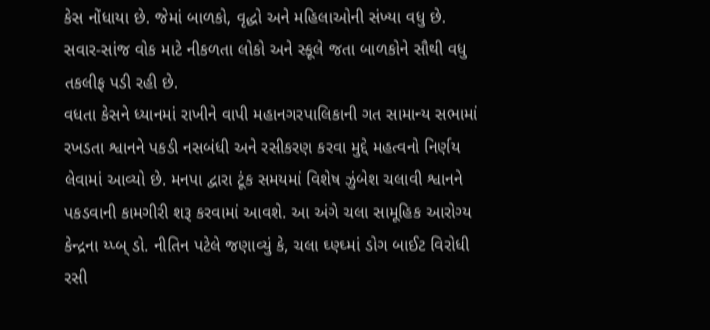કેસ નોંધાયા છે. જેમાં બાળકો, વૃદ્ધો અને મહિલાઓની સંખ્યા વધુ છે. સવાર-સાંજ વોક માટે નીકળતા લોકો અને સ્કૂલે જતા બાળકોને સૌથી વધુ તકલીફ પડી રહી છે.
વધતા કેસને ધ્યાનમાં રાખીને વાપી મહાનગરપાલિકાની ગત સામાન્ય સભામાં રખડતા શ્વાનને પકડી નસબંધી અને રસીકરણ કરવા મુદ્દે મહત્વનો નિર્ણય લેવામાં આવ્યો છે. મનપા દ્વારા ટૂંક સમયમાં વિશેષ ઝુંબેશ ચલાવી શ્વાનને પકડવાની કામગીરી શરૂ કરવામાં આવશે. આ અંગે ચલા સામૂહિક આરોગ્ય કેન્દ્રના ય્પ્બ્ ડો. નીતિન પટેલે જણાવ્યું કે, ચલા ઘ્ણ્ઘ્માં ડોગ બાઈટ વિરોધી રસી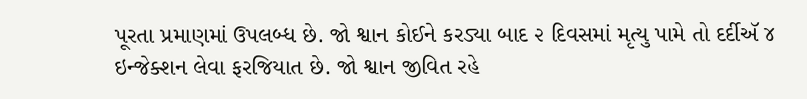પૂરતા પ્રમાણમાં ઉપલબ્ધ છે. જો શ્વાન કોઈને કરડ્યા બાદ ૨ દિવસમાં મૃત્યુ પામે તો દર્દીઍ ૪ ઇન્જેક્શન લેવા ફરજિયાત છે. જો શ્વાન જીવિત રહે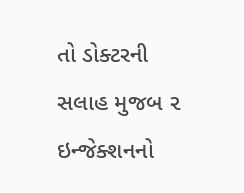તો ડોક્ટરની સલાહ મુજબ ૨ ઇન્જેક્શનનો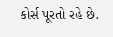કોર્સ પૂરતો રહે છે.